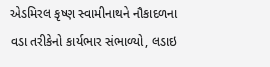એડમિરલ કૃષ્ણ સ્વામીનાથને નૌકાદળના વડા તરીકેનો કાર્યભાર સંભાળ્યો, લડાઇ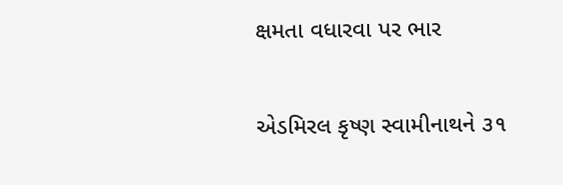ક્ષમતા વધારવા પર ભાર

એડમિરલ કૃષ્ણ સ્વામીનાથને ૩૧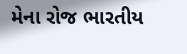મેના રોજ ભારતીય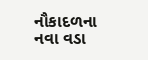નૌકાદળના નવા વડા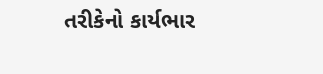તરીકેનો કાર્યભાર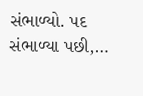સંભાળ્યો. પદ સંભાળ્યા પછી,…